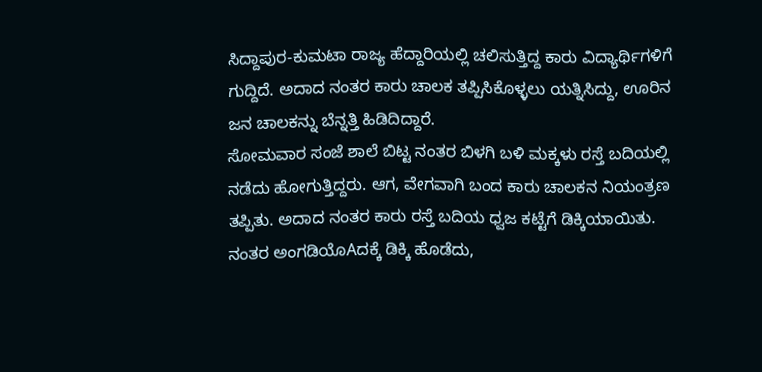ಸಿದ್ದಾಪುರ-ಕುಮಟಾ ರಾಜ್ಯ ಹೆದ್ದಾರಿಯಲ್ಲಿ ಚಲಿಸುತ್ತಿದ್ದ ಕಾರು ವಿದ್ಯಾರ್ಥಿಗಳಿಗೆ ಗುದ್ದಿದೆ. ಅದಾದ ನಂತರ ಕಾರು ಚಾಲಕ ತಪ್ಪಿಸಿಕೊಳ್ಳಲು ಯತ್ನಿಸಿದ್ದು, ಊರಿನ ಜನ ಚಾಲಕನ್ನು ಬೆನ್ನತ್ತಿ ಹಿಡಿದಿದ್ದಾರೆ.
ಸೋಮವಾರ ಸಂಜೆ ಶಾಲೆ ಬಿಟ್ಟ ನಂತರ ಬಿಳಗಿ ಬಳಿ ಮಕ್ಕಳು ರಸ್ತೆ ಬದಿಯಲ್ಲಿ ನಡೆದು ಹೋಗುತ್ತಿದ್ದರು. ಆಗ, ವೇಗವಾಗಿ ಬಂದ ಕಾರು ಚಾಲಕನ ನಿಯಂತ್ರಣ ತಪ್ಪಿತು. ಅದಾದ ನಂತರ ಕಾರು ರಸ್ತೆ ಬದಿಯ ಧ್ವಜ ಕಟ್ಟೆಗೆ ಡಿಕ್ಕಿಯಾಯಿತು. ನಂತರ ಅಂಗಡಿಯೊAದಕ್ಕೆ ಡಿಕ್ಕಿ ಹೊಡೆದು,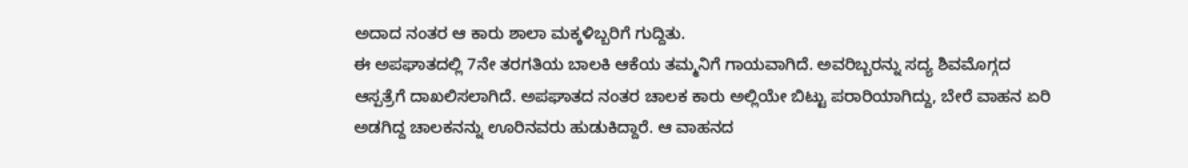ಅದಾದ ನಂತರ ಆ ಕಾರು ಶಾಲಾ ಮಕ್ಕಳಿಬ್ಬರಿಗೆ ಗುದ್ದಿತು.
ಈ ಅಪಘಾತದಲ್ಲಿ 7ನೇ ತರಗತಿಯ ಬಾಲಕಿ ಆಕೆಯ ತಮ್ಮನಿಗೆ ಗಾಯವಾಗಿದೆ. ಅವರಿಬ್ಬರನ್ನು ಸದ್ಯ ಶಿವಮೊಗ್ಗದ ಆಸ್ಪತ್ರೆಗೆ ದಾಖಲಿಸಲಾಗಿದೆ. ಅಪಘಾತದ ನಂತರ ಚಾಲಕ ಕಾರು ಅಲ್ಲಿಯೇ ಬಿಟ್ಟು ಪರಾರಿಯಾಗಿದ್ದು, ಬೇರೆ ವಾಹನ ಏರಿ ಅಡಗಿದ್ದ ಚಾಲಕನನ್ನು ಊರಿನವರು ಹುಡುಕಿದ್ದಾರೆ. ಆ ವಾಹನದ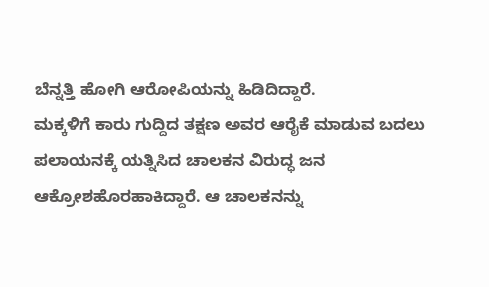ಬೆನ್ನತ್ತಿ ಹೋಗಿ ಆರೋಪಿಯನ್ನು ಹಿಡಿದಿದ್ದಾರೆ.
ಮಕ್ಕಳಿಗೆ ಕಾರು ಗುದ್ದಿದ ತಕ್ಷಣ ಅವರ ಆರೈಕೆ ಮಾಡುವ ಬದಲು ಪಲಾಯನಕ್ಕೆ ಯತ್ನಿಸಿದ ಚಾಲಕನ ವಿರುದ್ಧ ಜನ ಆಕ್ರೋಶಹೊರಹಾಕಿದ್ದಾರೆ. ಆ ಚಾಲಕನನ್ನು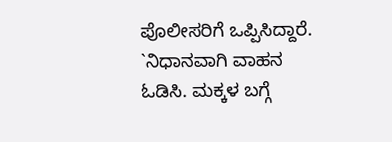ಪೊಲೀಸರಿಗೆ ಒಪ್ಪಿಸಿದ್ದಾರೆ.
`ನಿಧಾನವಾಗಿ ವಾಹನ ಓಡಿಸಿ. ಮಕ್ಕಳ ಬಗ್ಗೆ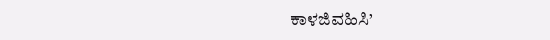ಕಾಳಜಿವಹಿಸಿ’